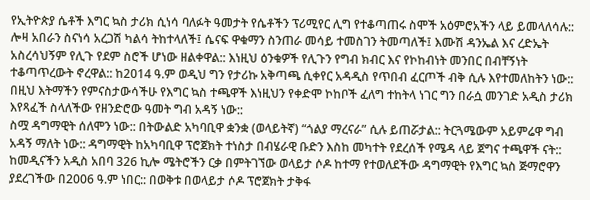የኢትዮጵያ ሴቶች እግር ኳስ ታሪክ ሲነሳ ባለፉት ዓመታት የሴቶችን ፕሪሚየር ሊግ የተቆጣጠሩ ስሞች አዕምሮአችን ላይ ይመላለሳሉ:: ሎዛ አበራን ስናነሳ አረጋሽ ካልሳ ትከተላለች፤ ሴናፍ ዋቁማን ስንጠራ መሳይ ተመስገን ትመጣለች፤ እሙሽ ዳንኤል እና ረድኤት አስረሳህኝም የሊጉ የደም ስሮች ሆነው ዘልቀዋል:: እነዚህ ዕንቁዎች የሊጉን የግብ ክብር እና የኮከብነት መንበር በብቸኝነት ተቆጣጥረውት ኖረዋል:: ከ2014 ዓ.ም ወዲህ ግን የታሪኩ አቅጣጫ ሲቀየር አዳዲስ የጥበብ ፈርጦች ብቅ ሲሉ እየተመለከትን ነው:: በዚህ እትማችን የምናስታውሳችሁ የእግር ኳስ ተጫዋች እነዚህን የቀድሞ ኮከቦች ፈለግ ተከትላ ነገር ግን በራሷ መንገድ አዲስ ታሪክ እየጻፈች ስላለችው የዘንድሮው ዓመት ግብ አዳኝ ነው::
ስሟ ዳግማዊት ሰለሞን ነው:: በትውልድ አካባቢዋ ቋንቋ (ወላይትኛ) “ጎልያ ማረናራ” ሲሉ ይጠሯታል:: ትርጓሜውም አይምሬዋ ግብ አዳኝ ማለት ነው:: ዳግማዊት ከአካባቢዋ ፕሮጀክት ተነስታ በብሄራዊ ቡድን እስከ መካተት የደረሰች የሜዳ ላይ ጀግና ተጫዋች ናት:: ከመዲናችን አዲስ አበባ 326 ኪሎ ሜትሮችን ርቃ በምትገኘው ወላይታ ሶዶ ከተማ የተወለደችው ዳግማዊት የእግር ኳስ ጅማሮዋን ያደረገችው በ2006 ዓ.ም ነበር:: በወቅቱ በወላይታ ሶዶ ፕሮጀክት ታቅፋ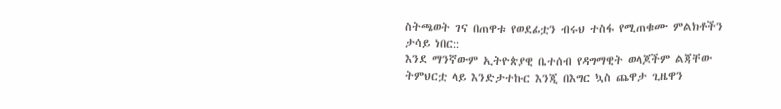ስትጫወት ገና በጠዋቱ የወደፊቷን ብሩህ ተስፋ የሚጠቁሙ ምልክቶችን ታሳይ ነበር::
እንደ ማንኛውም ኢትዮጵያዊ ቤተሰብ የዳግማዊት ወላጆችም ልጃቸው ትምህርቷ ላይ እንድታተኩር እንጂ በእግር ኳስ ጨዋታ ጊዜዋን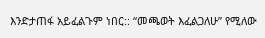እንድታጠፋ አይፈልጉም ነበር:: “መጫወት እፈልጋለሁ” የሚለው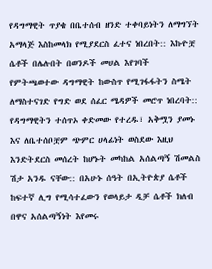የዳግማዊት ጥያቄ በቤተሰብ ዘንድ ተቀባይነትን ለማግኘት አማላጅ እስከመላክ የሚያደርስ ፈተና ነበረበት:: እኩዮቿ ሴቶች በሌሉበት በወንዶች መሀል እየገባች የምትጫወተው ዳግማዊት ከውስጥ የሚገፋፋትን ስሜት ለማስተናገድ የግድ ወደ ሰፈር ሜዳዎች መሮጥ ነበረባት::
የዳግማዊትን ተሰጥኦ ቀድመው የተረዱ፣ አቅሟን ያመኑ እና ለቤተሰቦቿም ጭምር ሀላፊነት ወስደው እዚህ እንድትደርስ መሰረት ከሆኑት መካከል አሰልጣኝ ሽመልስ ሽታ አንዱ ናቸው:: በአሁኑ ሰዓት በኢትዮጵያ ሴቶች ከፍተኛ ሊግ የሚሳተፈውን የወላይታ ዲቻ ሴቶች ክለብ በዋና አሰልጣኝነት እየመሩ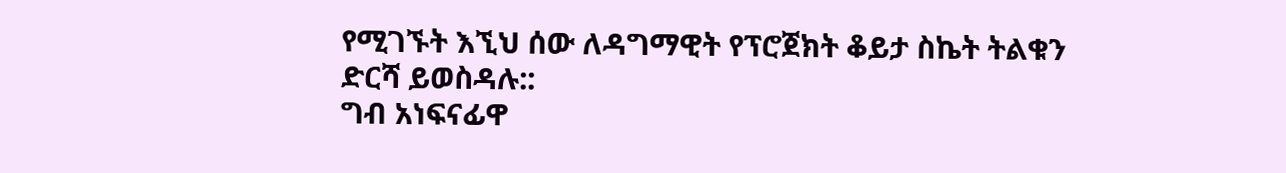የሚገኙት እኚህ ሰው ለዳግማዊት የፕሮጀክት ቆይታ ስኬት ትልቁን ድርሻ ይወስዳሉ::
ግብ አነፍናፊዋ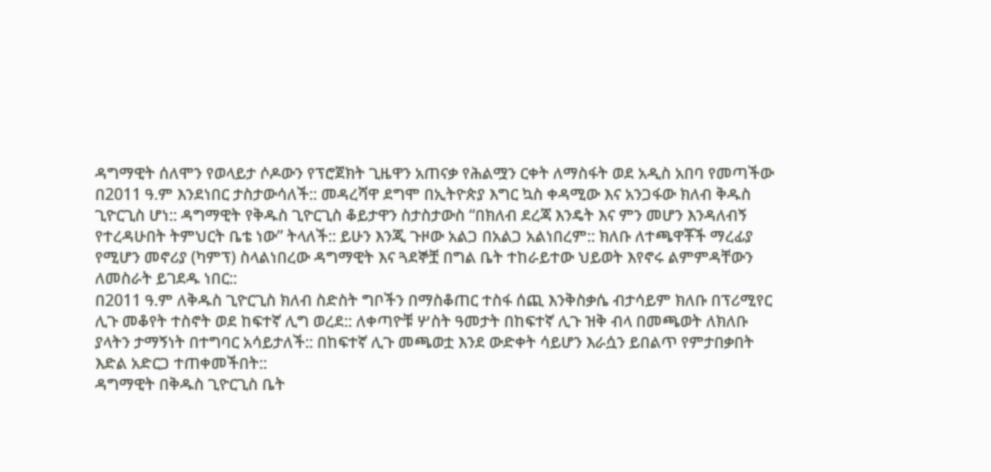ዳግማዊት ሰለሞን የወላይታ ሶዶውን የፕሮጀክት ጊዜዋን አጠናቃ የሕልሟን ርቀት ለማስፋት ወደ አዲስ አበባ የመጣችው በ2011 ዓ.ም እንደነበር ታስታውሳለች:: መዳረሻዋ ደግሞ በኢትዮጵያ እግር ኳስ ቀዳሚው እና አንጋፋው ክለብ ቅዱስ ጊዮርጊስ ሆነ:: ዳግማዊት የቅዱስ ጊዮርጊስ ቆይታዋን ስታስታውስ “በክለብ ደረጃ እንዴት እና ምን መሆን እንዳለብኝ የተረዳሁበት ትምህርት ቤቴ ነው” ትላለች:: ይሁን እንጂ ጉዞው አልጋ በአልጋ አልነበረም:: ክለቡ ለተጫዋቾች ማረፊያ የሚሆን መኖሪያ (ካምፕ) ስላልነበረው ዳግማዊት እና ጓደኞቿ በግል ቤት ተከራይተው ህይወት እየኖሩ ልምምዳቸውን ለመስራት ይገደዱ ነበር::
በ2011 ዓ.ም ለቅዱስ ጊዮርጊስ ክለብ ስድስት ግቦችን በማስቆጠር ተስፋ ሰጪ እንቅስቃሴ ብታሳይም ክለቡ በፕሪሚየር ሊጉ መቆየት ተስኖት ወደ ከፍተኛ ሊግ ወረደ:: ለቀጣዮቹ ሦስት ዓመታት በከፍተኛ ሊጉ ዝቅ ብላ በመጫወት ለክለቡ ያላትን ታማኝነት በተግባር አሳይታለች:: በከፍተኛ ሊጉ መጫወቷ እንደ ውድቀት ሳይሆን እራሷን ይበልጥ የምታበቃበት እድል አድርጋ ተጠቀመችበት::
ዳግማዊት በቅዱስ ጊዮርጊስ ቤት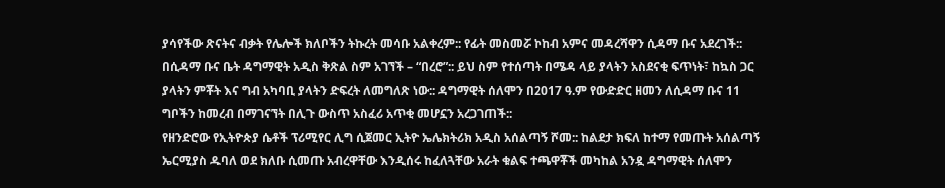ያሳየችው ጽናትና ብቃት የሌሎች ክለቦችን ትኩረት መሳቡ አልቀረም:: የፊት መስመሯ ኮከብ አምና መዳረሻዋን ሲዳማ ቡና አደረገች:: በሲዳማ ቡና ቤት ዳግማዊት አዲስ ቅጽል ስም አገኘች – “በረሮ”:: ይህ ስም የተሰጣት በሜዳ ላይ ያላትን አስደናቂ ፍጥነት፣ ከኳስ ጋር ያላትን ምቾት እና ግብ አካባቢ ያላትን ድፍረት ለመግለጽ ነው:: ዳግማዊት ሰለሞን በ2017 ዓ.ም የውድድር ዘመን ለሲዳማ ቡና 11 ግቦችን ከመረብ በማገናኘት በሊጉ ውስጥ አስፈሪ አጥቂ መሆኗን አረጋገጠች::
የዘንድሮው የኢትዮጵያ ሴቶች ፕሪሚየር ሊግ ሲጀመር ኢትዮ ኤሌክትሪክ አዲስ አሰልጣኝ ሾመ:: ከልደታ ክፍለ ከተማ የመጡት አሰልጣኝ ኤርሚያስ ዱባለ ወደ ክለቡ ሲመጡ አብረዋቸው እንዲሰሩ ከፈለጓቸው አራት ቁልፍ ተጫዋቾች መካከል አንዷ ዳግማዊት ሰለሞን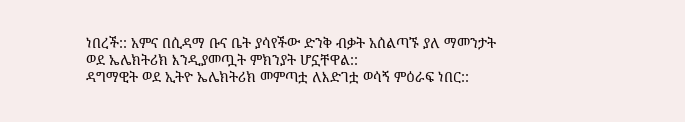ነበረች:: አምና በሲዳማ ቡና ቤት ያሳየችው ድንቅ ብቃት አሰልጣኙ ያለ ማመንታት ወደ ኤሌክትሪክ እንዲያመጧት ምክንያት ሆኗቸዋል::
ዳግማዊት ወደ ኢትዮ ኤሌክትሪክ መምጣቷ ለእድገቷ ወሳኝ ምዕራፍ ነበር::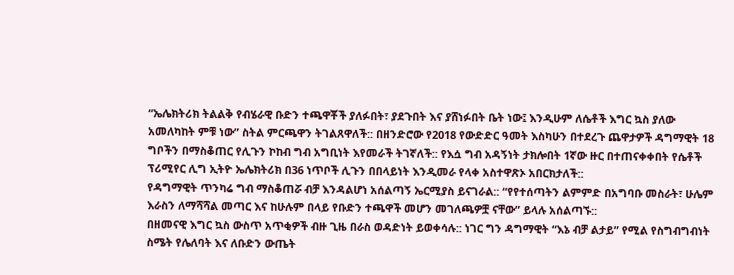“ኤሌክትሪክ ትልልቅ የብሄራዊ ቡድን ተጫዋቾች ያለፉበት፣ ያደጉበት እና ያሸነፉበት ቤት ነው፤ እንዲሁም ለሴቶች እግር ኳስ ያለው አመለካከት ምቹ ነው” ስትል ምርጫዋን ትገልጸዋለች:: በዘንድሮው የ2018 የውድድር ዓመት እስካሁን በተደረጉ ጨዋታዎች ዳግማዊት 18 ግቦችን በማስቆጠር የሊጉን ኮከብ ግብ አግቢነት እየመራች ትገኛለች:: የእሷ ግብ አዳኝነት ታክሎበት 1ኛው ዙር በተጠናቀቀበት የሴቶች ፕሪሚየር ሊግ ኢትዮ ኤሌክትሪክ በ36 ነጥቦች ሊጉን በበላይነት እንዲመራ የላቀ አስተዋጽኦ አበርክታለች::
የዳግማዊት ጥንካሬ ግብ ማስቆጠሯ ብቻ እንዳልሆነ አሰልጣኝ ኤርሚያስ ይናገራል:: “የየተሰጣትን ልምምድ በአግባቡ መስራት፣ ሁሌም እራስን ለማሻሻል መጣር እና ከሁሉም በላይ የቡድን ተጫዋች መሆን መገለጫዎቿ ናቸው” ይላሉ አሰልጣኙ::
በዘመናዊ እግር ኳስ ውስጥ አጥቂዎች ብዙ ጊዜ በራስ ወዳድነት ይወቀሳሉ:: ነገር ግን ዳግማዊት “እኔ ብቻ ልታይ” የሚል የስግብግብነት ስሜት የሌለባት እና ለቡድን ውጤት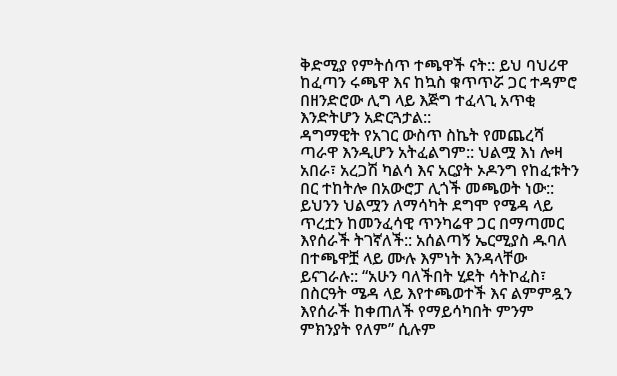ቅድሚያ የምትሰጥ ተጫዋች ናት:: ይህ ባህሪዋ ከፈጣን ሩጫዋ እና ከኳስ ቁጥጥሯ ጋር ተዳምሮ በዘንድሮው ሊግ ላይ እጅግ ተፈላጊ አጥቂ እንድትሆን አድርጓታል::
ዳግማዊት የአገር ውስጥ ስኬት የመጨረሻ ጣራዋ እንዲሆን አትፈልግም:: ህልሟ እነ ሎዛ አበራ፣ አረጋሽ ካልሳ እና አርያት ኦዶንግ የከፈቱትን በር ተከትሎ በአውሮፓ ሊጎች መጫወት ነው:: ይህንን ህልሟን ለማሳካት ደግሞ የሜዳ ላይ ጥረቷን ከመንፈሳዊ ጥንካሬዋ ጋር በማጣመር እየሰራች ትገኛለች:: አሰልጣኝ ኤርሚያስ ዱባለ በተጫዋቿ ላይ ሙሉ እምነት እንዳላቸው ይናገራሉ:: “አሁን ባለችበት ሂደት ሳትኮፈስ፣ በስርዓት ሜዳ ላይ እየተጫወተች እና ልምምዷን እየሰራች ከቀጠለች የማይሳካበት ምንም ምክንያት የለም” ሲሉም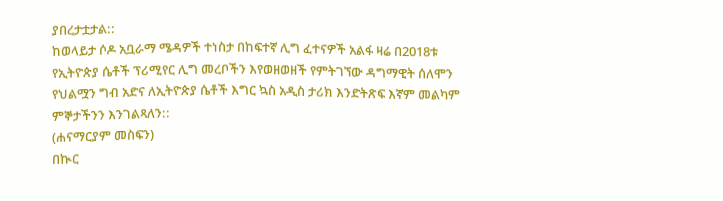ያበረታቷታል::
ከወላይታ ሶዶ አቧራማ ሜዳዎች ተነስታ በከፍተኛ ሊግ ፈተናዎች አልፋ ዛሬ በ2018ቱ የኢትዮጵያ ሴቶች ፕሪሚየር ሊግ መረቦችን እየወዘወዘች የምትገኘው ዳግማዊት ሰለሞን የህልሟን ግብ አድና ለኢትዮጵያ ሴቶች እግር ኳስ አዲስ ታሪክ እንድትጽፍ እኛም መልካም ምኞታችንን እንገልጻለን::
(ሐናማርያም መስፍን)
በኲር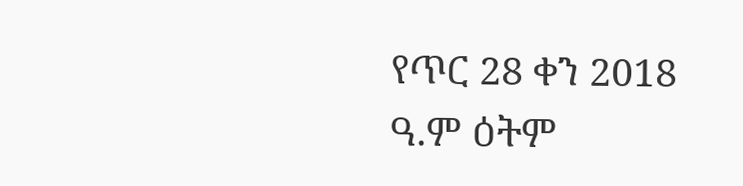የጥር 28 ቀን 2018 ዓ.ም ዕትም